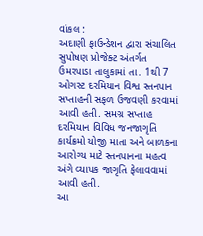વાંકલ :
અદાણી ફાઉન્ડેશન દ્વારા સંચાલિત સુપોષણ પ્રોજેક્ટ અંતર્ગત ઉમરપાડા તાલુકામાં તા. 1થી 7 ઓગસ્ટ દરમિયાન વિશ્વ સ્તનપાન સપ્તાહની સફળ ઉજવણી કરવામાં આવી હતી. સમગ્ર સપ્તાહ દરમિયાન વિવિધ જનજાગૃતિ કાર્યક્રમો યોજી માતા અને બાળકના આરોગ્ય માટે સ્તનપાનના મહત્વ અંગે વ્યાપક જાગૃતિ ફેલાવવામાં આવી હતી.
આ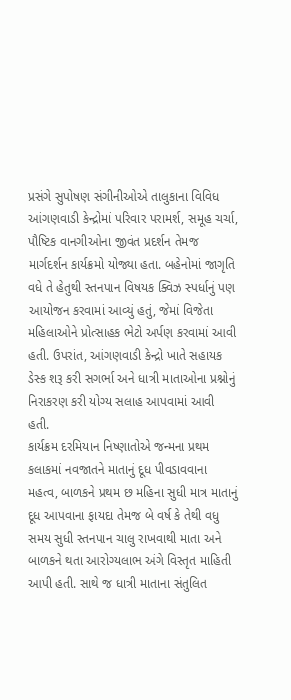પ્રસંગે સુપોષણ સંગીનીઓએ તાલુકાના વિવિધ આંગણવાડી કેન્દ્રોમાં પરિવાર પરામર્શ, સમૂહ ચર્ચા, પૌષ્ટિક વાનગીઓના જીવંત પ્રદર્શન તેમજ માર્ગદર્શન કાર્યક્રમો યોજ્યા હતા. બહેનોમાં જાગૃતિ વધે તે હેતુથી સ્તનપાન વિષયક ક્વિઝ સ્પર્ધાનું પણ આયોજન કરવામાં આવ્યું હતું, જેમાં વિજેતા મહિલાઓને પ્રોત્સાહક ભેટો અર્પણ કરવામાં આવી હતી. ઉપરાંત, આંગણવાડી કેન્દ્રો ખાતે સહાયક ડેસ્ક શરૂ કરી સગર્ભા અને ધાત્રી માતાઓના પ્રશ્નોનું નિરાકરણ કરી યોગ્ય સલાહ આપવામાં આવી હતી.
કાર્યક્રમ દરમિયાન નિષ્ણાતોએ જન્મના પ્રથમ કલાકમાં નવજાતને માતાનું દૂધ પીવડાવવાના મહત્વ, બાળકને પ્રથમ છ મહિના સુધી માત્ર માતાનું દૂધ આપવાના ફાયદા તેમજ બે વર્ષ કે તેથી વધુ સમય સુધી સ્તનપાન ચાલુ રાખવાથી માતા અને બાળકને થતા આરોગ્યલાભ અંગે વિસ્તૃત માહિતી આપી હતી. સાથે જ ધાત્રી માતાના સંતુલિત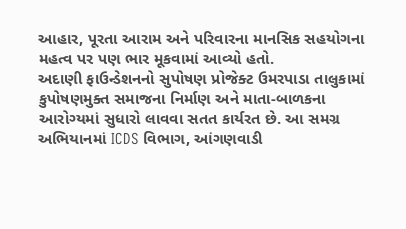આહાર, પૂરતા આરામ અને પરિવારના માનસિક સહયોગના મહત્વ પર પણ ભાર મૂકવામાં આવ્યો હતો.
અદાણી ફાઉન્ડેશનનો સુપોષણ પ્રોજેક્ટ ઉમરપાડા તાલુકામાં કુપોષણમુક્ત સમાજના નિર્માણ અને માતા-બાળકના આરોગ્યમાં સુધારો લાવવા સતત કાર્યરત છે. આ સમગ્ર અભિયાનમાં ICDS વિભાગ, આંગણવાડી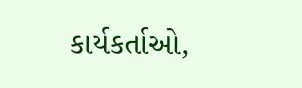કાર્યકર્તાઓ,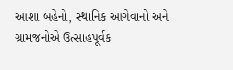આશા બહેનો, સ્થાનિક આગેવાનો અને ગ્રામજનોએ ઉત્સાહપૂર્વક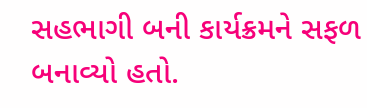સહભાગી બની કાર્યક્રમને સફળ બનાવ્યો હતો.